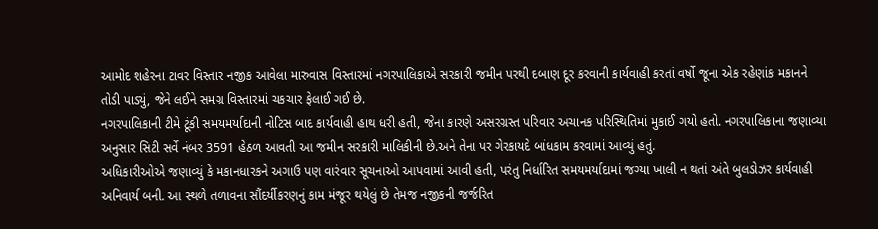આમોદ શહેરના ટાવર વિસ્તાર નજીક આવેલા મારુવાસ વિસ્તારમાં નગરપાલિકાએ સરકારી જમીન પરથી દબાણ દૂર કરવાની કાર્યવાહી કરતાં વર્ષો જૂના એક રહેણાંક મકાનને તોડી પાડ્યું, જેને લઈને સમગ્ર વિસ્તારમાં ચકચાર ફેલાઈ ગઈ છે.
નગરપાલિકાની ટીમે ટૂંકી સમયમર્યાદાની નોટિસ બાદ કાર્યવાહી હાથ ધરી હતી, જેના કારણે અસરગ્રસ્ત પરિવાર અચાનક પરિસ્થિતિમાં મુકાઈ ગયો હતો. નગરપાલિકાના જણાવ્યા અનુસાર સિટી સર્વે નંબર 3591 હેઠળ આવતી આ જમીન સરકારી માલિકીની છે.અને તેના પર ગેરકાયદે બાંધકામ કરવામાં આવ્યું હતું.
અધિકારીઓએ જણાવ્યું કે મકાનધારકને અગાઉ પણ વારંવાર સૂચનાઓ આપવામાં આવી હતી, પરંતુ નિર્ધારિત સમયમર્યાદામાં જગ્યા ખાલી ન થતાં અંતે બુલડોઝર કાર્યવાહી અનિવાર્ય બની. આ સ્થળે તળાવના સૌંદર્યીકરણનું કામ મંજૂર થયેલું છે તેમજ નજીકની જર્જરિત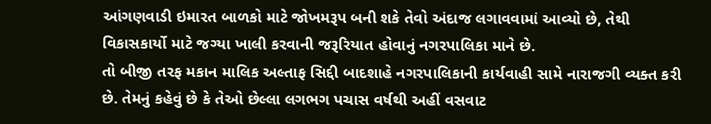આંગણવાડી ઇમારત બાળકો માટે જોખમરૂપ બની શકે તેવો અંદાજ લગાવવામાં આવ્યો છે, તેથી વિકાસકાર્યો માટે જગ્યા ખાલી કરવાની જરૂરિયાત હોવાનું નગરપાલિકા માને છે.
તો બીજી તરફ મકાન માલિક અલ્તાફ સિદ્દી બાદશાહે નગરપાલિકાની કાર્યવાહી સામે નારાજગી વ્યક્ત કરી છે. તેમનું કહેવું છે કે તેઓ છેલ્લા લગભગ પચાસ વર્ષથી અહીં વસવાટ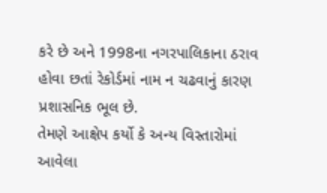કરે છે અને 1998ના નગરપાલિકાના ઠરાવ હોવા છતાં રેકોર્ડમાં નામ ન ચઢવાનું કારણ પ્રશાસનિક ભૂલ છે.
તેમણે આક્ષેપ કર્યો કે અન્ય વિસ્તારોમાં આવેલા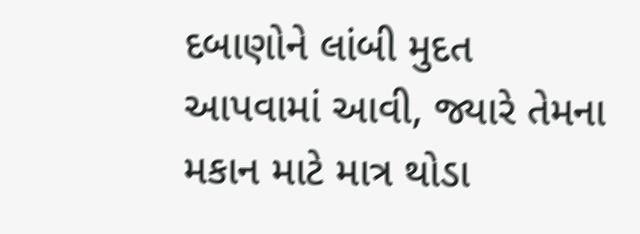દબાણોને લાંબી મુદત આપવામાં આવી, જ્યારે તેમના મકાન માટે માત્ર થોડા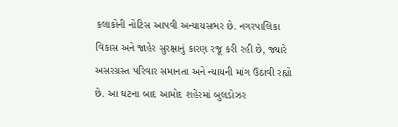કલાકોની નોટિસ આપવી અન્યાયસભર છે. નગરપાલિકા વિકાસ અને જાહેર સુરક્ષાનું કારણ રજૂ કરી રહી છે, જ્યારે અસરગ્રસ્ત પરિવાર સમાનતા અને ન્યાયની માંગ ઉઠાવી રહ્યો છે. આ ઘટના બાદ આમોદ શહેરમાં બુલડોઝર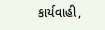કાર્યવાહી,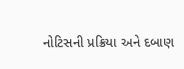નોટિસની પ્રક્રિયા અને દબાણ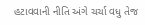હટાવવાની નીતિ અંગે ચર્ચા વધુ તેજ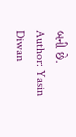બની છે.
Author: Yasin Diwan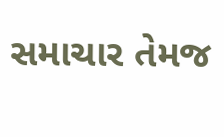સમાચાર તેમજ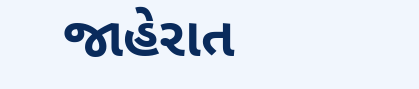જાહેરાત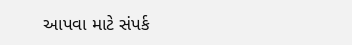આપવા માટે સંપર્ક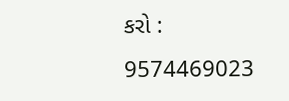કરો : 9574469023